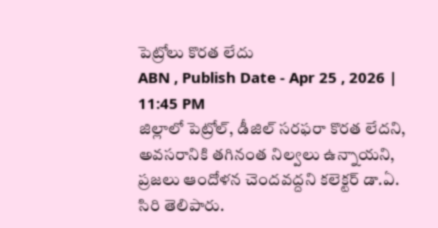పెట్రోలు కొరత లేదు
ABN , Publish Date - Apr 25 , 2026 | 11:45 PM
జిల్లాలో పెట్రోల్, డీజిల్ సరఫరా కొరత లేదని, అవసరానికి తగినంత నిల్వలు ఉన్నాయని, ప్రజలు ఆందోళన చెందవద్దని కలెక్టర్ డా.ఏ. సిరి తెలిపారు.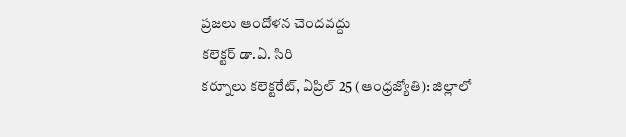ప్రజలు ఆందోళన చెందవద్దు
కలెక్టర్ డా.ఏ. సిరి
కర్నూలు కలెక్టరేట్, ఏప్రిల్ 25 (ఆంధ్రజ్యోతి): జిల్లాలో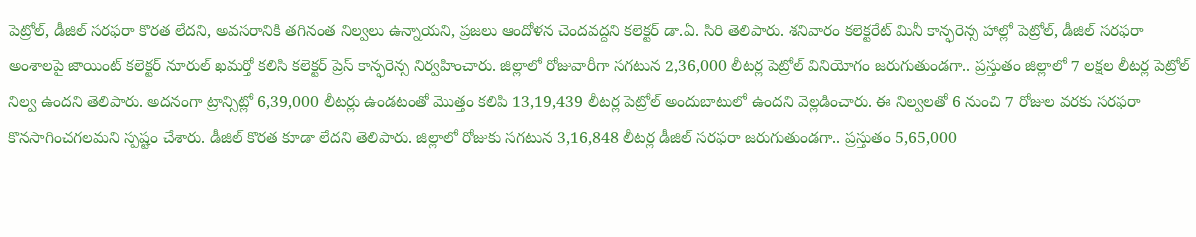పెట్రోల్, డీజిల్ సరఫరా కొరత లేదని, అవసరానికి తగినంత నిల్వలు ఉన్నాయని, ప్రజలు ఆందోళన చెందవద్దని కలెక్టర్ డా.ఏ. సిరి తెలిపారు. శనివారం కలెక్టరేట్ మినీ కాన్ఫరెన్స హాల్లో పెట్రోల్, డీజిల్ సరఫరా అంశాలపై జాయింట్ కలెక్టర్ నూరుల్ ఖమర్తో కలిసి కలెక్టర్ ప్రెస్ కాన్ఫరెన్స నిర్వహించారు. జిల్లాలో రోజువారీగా సగటున 2,36,000 లీటర్ల పెట్రోల్ వినియోగం జరుగుతుండగా.. ప్రస్తుతం జిల్లాలో 7 లక్షల లీటర్ల పెట్రోల్ నిల్వ ఉందని తెలిపారు. అదనంగా ట్రాన్సిట్లో 6,39,000 లీటర్లు ఉండటంతో మొత్తం కలిపి 13,19,439 లీటర్ల పెట్రోల్ అందుబాటులో ఉందని వెల్లడించారు. ఈ నిల్వలతో 6 నుంచి 7 రోజుల వరకు సరఫరా కొనసాగించగలమని స్పష్టం చేశారు. డీజిల్ కొరత కూడా లేదని తెలిపారు. జిల్లాలో రోజుకు సగటున 3,16,848 లీటర్ల డీజిల్ సరఫరా జరుగుతుండగా.. ప్రస్తుతం 5,65,000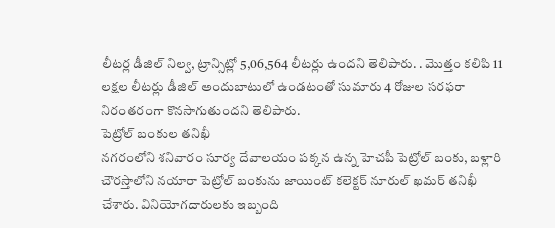లీటర్ల డీజిల్ నిల్వ, ట్రాన్సిట్లో 5,06,564 లీటర్లు ఉందని తెలిపారు. . మొత్తం కలిపి 11 లక్షల లీటర్లు డీజిల్ అందుబాటులో ఉండటంతో సుమారు 4 రోజుల సరఫరా నిరంతరంగా కొనసాగుతుందని తెలిపారు.
పెట్రోల్ బంకుల తనిఖీ
నగరంలోని శనివారం సూర్య దేవాలయం పక్కన ఉన్న హెచపీ పెట్రోల్ బంకు, బళ్లారి చౌరస్తాలోని నయారా పెట్రోల్ బంకును జాయింట్ కలెక్టర్ నూరుల్ ఖమర్ తనిఖీ చేశారు. వినియోగదారులకు ఇబ్బంది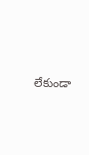లేకుండా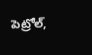పెట్రోల్,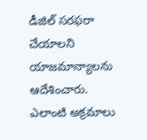డీజిల్ సరఫరా చేయాలని యాజమాన్యాలను ఆదేశించారు. ఎలాంటి అక్రమాలు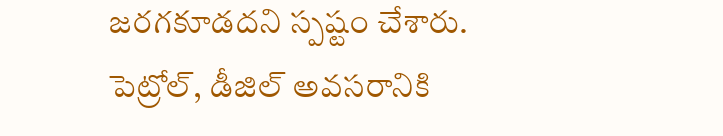జరగకూడదని స్పష్టం చేశారు. పెట్రోల్, డీజిల్ అవసరానికి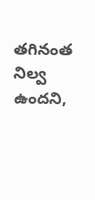తగినంత నిల్వ ఉందని,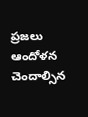ప్రజలు ఆందోళన చెందాల్సిన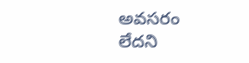అవసరం లేదని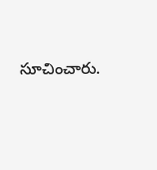సూచించారు.